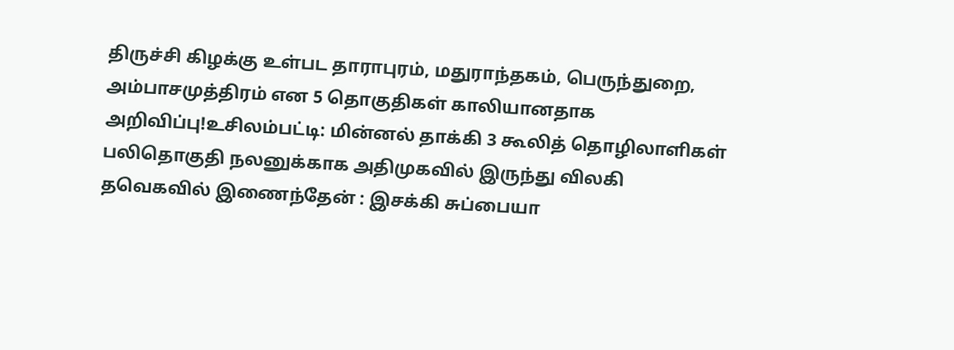திருச்சி கிழக்கு உள்பட தாராபுரம், மதுராந்தகம், பெருந்துறை, அம்பாசமுத்திரம் என 5 தொகுதிகள் காலியானதாக அறிவிப்பு!உசிலம்பட்டி: மின்னல் தாக்கி 3 கூலித் தொழிலாளிகள் பலிதொகுதி நலனுக்காக அதிமுகவில் இருந்து விலகி தவெகவில் இணைந்தேன் : இசக்கி சுப்பையா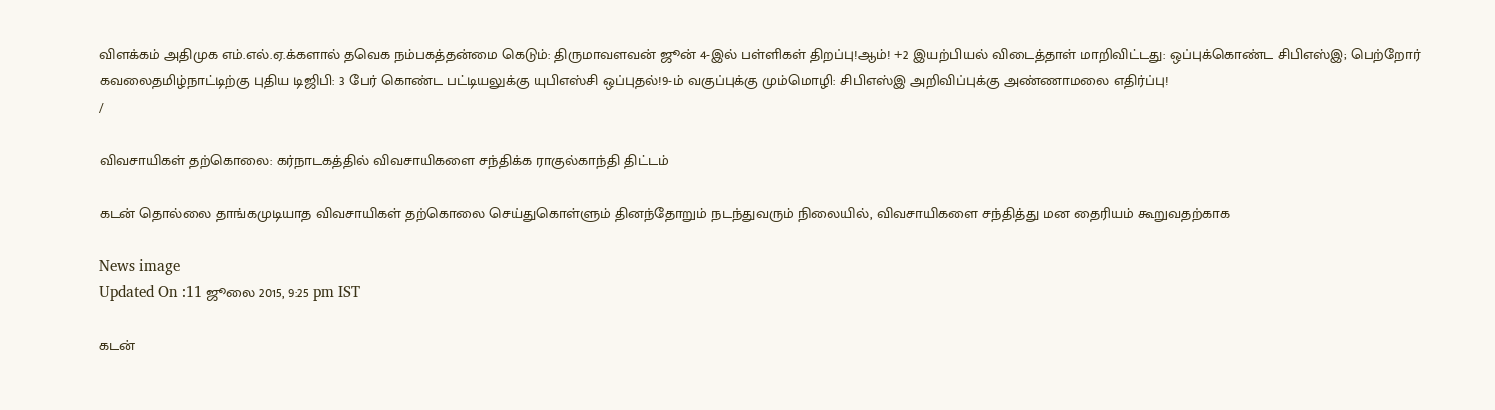விளக்கம் அதிமுக எம்.எல்.ஏ.க்களால் தவெக நம்பகத்தன்மை கெடும்: திருமாவளவன் ஜூன் 4-இல் பள்ளிகள் திறப்பு!ஆம்! +2 இயற்பியல் விடைத்தாள் மாறிவிட்டது: ஒப்புக்கொண்ட சிபிஎஸ்இ; பெற்றோர் கவலைதமிழ்நாட்டிற்கு புதிய டிஜிபி: 3 பேர் கொண்ட பட்டியலுக்கு யுபிஎஸ்சி ஒப்புதல்!9-ம் வகுப்புக்கு மும்மொழி: சிபிஎஸ்இ அறிவிப்புக்கு அண்ணாமலை எதிர்ப்பு!
/

விவசாயிகள் தற்கொலை: கர்நாடகத்தில் விவசாயிகளை சந்திக்க ராகுல்காந்தி திட்டம்

கடன் தொல்லை தாங்கமுடியாத விவசாயிகள் தற்கொலை செய்துகொள்ளும் தினந்தோறும் நடந்துவரும் நிலையில், விவசாயிகளை சந்தித்து மன தைரியம் கூறுவதற்காக

News image
Updated On :11 ஜூலை 2015, 9:25 pm IST

கடன்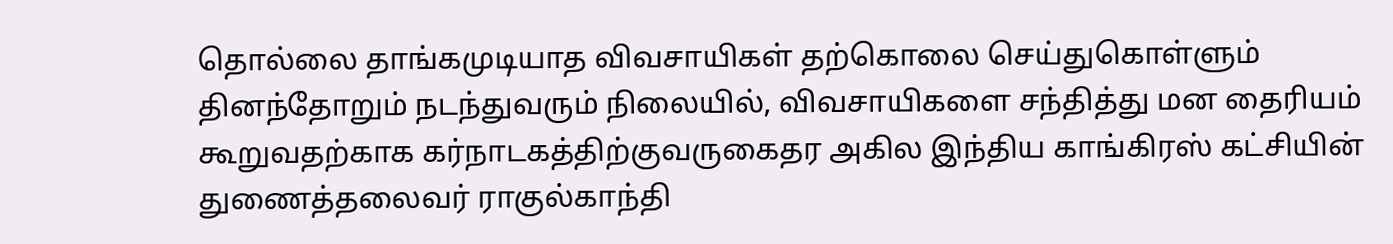தொல்லை தாங்கமுடியாத விவசாயிகள் தற்கொலை செய்துகொள்ளும் தினந்தோறும் நடந்துவரும் நிலையில், விவசாயிகளை சந்தித்து மன தைரியம் கூறுவதற்காக கர்நாடகத்திற்குவருகைதர அகில இந்திய காங்கிரஸ் கட்சியின் துணைத்தலைவர் ராகுல்காந்தி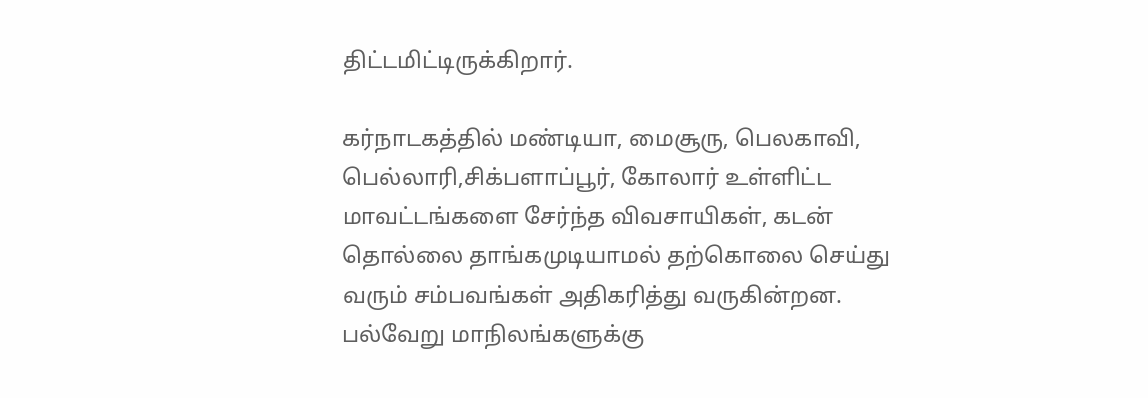திட்டமிட்டிருக்கிறார்.

கர்நாடகத்தில் மண்டியா, மைசூரு, பெலகாவி, பெல்லாரி,சிக்பளாப்பூர், கோலார் உள்ளிட்ட மாவட்டங்களை சேர்ந்த விவசாயிகள், கடன் தொல்லை தாங்கமுடியாமல் தற்கொலை செய்து வரும் சம்பவங்கள் அதிகரித்து வருகின்றன. பல்வேறு மாநிலங்களுக்கு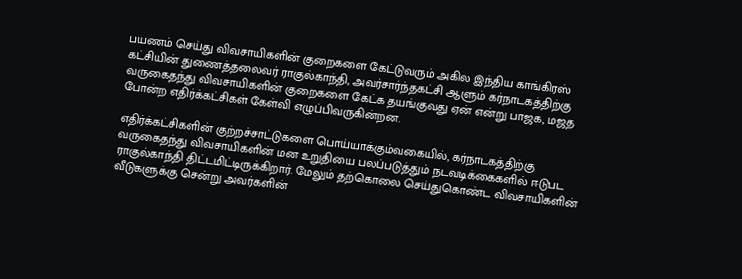பயணம் செய்து விவசாயிகளின் குறைகளை கேட்டுவரும் அகில இந்திய காங்கிரஸ் கட்சியின் துணைத்தலைவர் ராகுல்காந்தி, அவர்சார்ந்தகட்சி ஆளும் கர்நாடகத்திற்கு வருகைதந்து விவசாயிகளின் குறைகளை கேட்க தயங்குவது ஏன் என்று பாஜக, மஜத போன்ற எதிர்க்கட்சிகள் கேள்வி எழுப்பிவருகின்றன.

எதிர்க்கட்சிகளின் குற்றச்சாட்டுகளை பொய்யாக்கும்வகையில், கர்நாடகத்திற்கு வருகைதந்து விவசாயிகளின் மன உறுதியை பலப்படுத்தும் நடவடிக்கைகளில் ஈடுபட ராகுல்காந்தி திட்டமிட்டிருக்கிறார். மேலும் தற்கொலை செய்துகொண்ட விவசாயிகளின் வீடுகளுக்கு சென்று அவர்களின்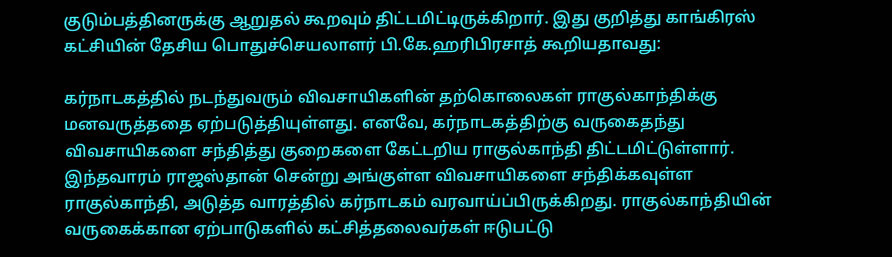குடும்பத்தினருக்கு ஆறுதல் கூறவும் திட்டமிட்டிருக்கிறார். இது குறித்து காங்கிரஸ் கட்சியின் தேசிய பொதுச்செயலாளர் பி.கே.ஹரிபிரசாத் கூறியதாவது:

கர்நாடகத்தில் நடந்துவரும் விவசாயிகளின் தற்கொலைகள் ராகுல்காந்திக்கு மனவருத்ததை ஏற்படுத்தியுள்ளது. எனவே, கர்நாடகத்திற்கு வருகைதந்து விவசாயிகளை சந்தித்து குறைகளை கேட்டறிய ராகுல்காந்தி திட்டமிட்டுள்ளார். இந்தவாரம் ராஜஸ்தான் சென்று அங்குள்ள விவசாயிகளை சந்திக்கவுள்ள ராகுல்காந்தி, அடுத்த வாரத்தில் கர்நாடகம் வரவாய்ப்பிருக்கிறது. ராகுல்காந்தியின் வருகைக்கான ஏற்பாடுகளில் கட்சித்தலைவர்கள் ஈடுபட்டு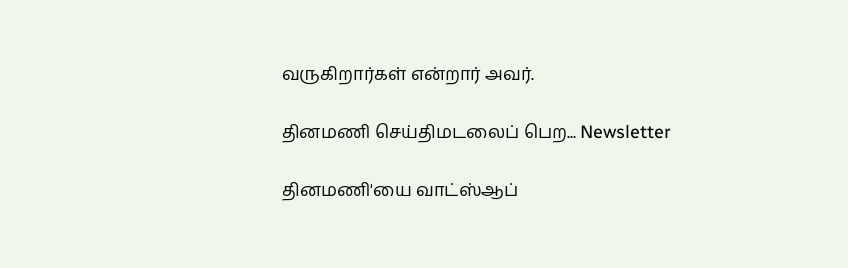வருகிறார்கள் என்றார் அவர்.

தினமணி செய்திமடலைப் பெற... Newsletter

தினமணி'யை வாட்ஸ்ஆப்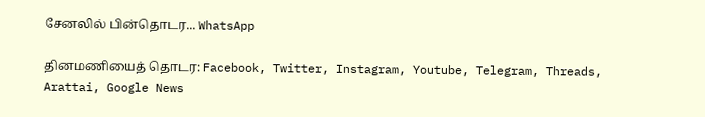சேனலில் பின்தொடர... WhatsApp

தினமணியைத் தொடர: Facebook, Twitter, Instagram, Youtube, Telegram, Threads, Arattai, Google News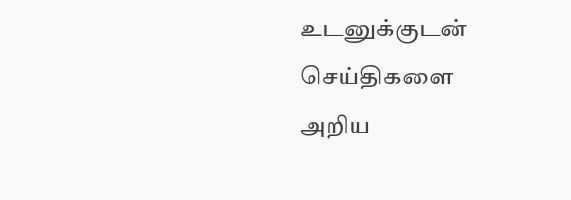உடனுக்குடன் செய்திகளை அறிய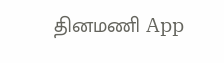தினமணி App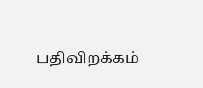பதிவிறக்கம்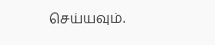செய்யவும்.